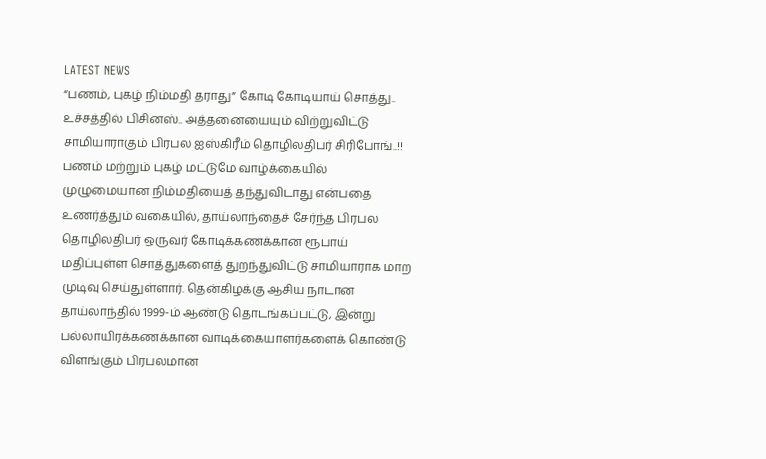LATEST NEWS
“பணம், புகழ் நிம்மதி தராது” கோடி கோடியாய் சொத்து.. உச்சத்தில் பிசினஸ்.. அத்தனையையும் விற்றுவிட்டு சாமியாராகும் பிரபல ஐஸ்கிரீம் தொழிலதிபர் சிரிபோங்..!!
பணம் மற்றும் புகழ் மட்டுமே வாழ்க்கையில் முழுமையான நிம்மதியைத் தந்துவிடாது என்பதை உணர்த்தும் வகையில், தாய்லாந்தைச் சேர்ந்த பிரபல தொழிலதிபர் ஒருவர் கோடிக்கணக்கான ரூபாய் மதிப்புள்ள சொத்துகளைத் துறந்துவிட்டு சாமியாராக மாற முடிவு செய்துள்ளார். தென்கிழக்கு ஆசிய நாடான தாய்லாந்தில் 1999-ம் ஆண்டு தொடங்கப்பட்டு, இன்று பல்லாயிரக்கணக்கான வாடிக்கையாளர்களைக் கொண்டு விளங்கும் பிரபலமான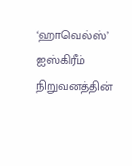‘ஹாவெல்ஸ்’ ஐஸ்கிரீம் நிறுவனத்தின்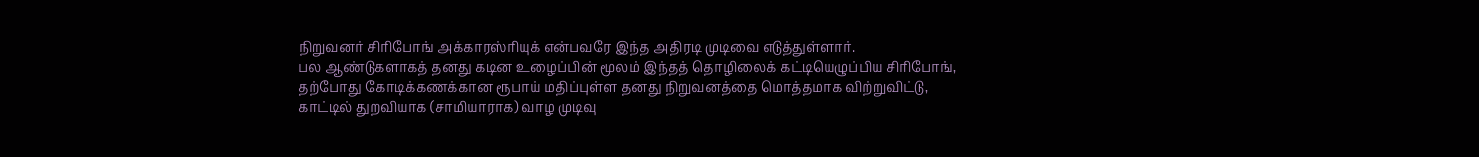நிறுவனர் சிரிபோங் அக்காரஸ்ரியுக் என்பவரே இந்த அதிரடி முடிவை எடுத்துள்ளார்.
பல ஆண்டுகளாகத் தனது கடின உழைப்பின் மூலம் இந்தத் தொழிலைக் கட்டியெழுப்பிய சிரிபோங், தற்போது கோடிக்கணக்கான ரூபாய் மதிப்புள்ள தனது நிறுவனத்தை மொத்தமாக விற்றுவிட்டு, காட்டில் துறவியாக (சாமியாராக) வாழ முடிவு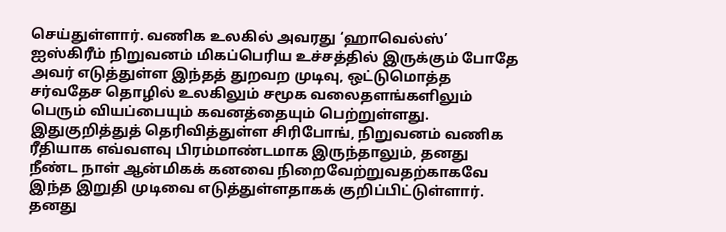செய்துள்ளார். வணிக உலகில் அவரது ‘ஹாவெல்ஸ்’ ஐஸ்கிரீம் நிறுவனம் மிகப்பெரிய உச்சத்தில் இருக்கும் போதே அவர் எடுத்துள்ள இந்தத் துறவற முடிவு, ஒட்டுமொத்த சர்வதேச தொழில் உலகிலும் சமூக வலைதளங்களிலும் பெரும் வியப்பையும் கவனத்தையும் பெற்றுள்ளது.
இதுகுறித்துத் தெரிவித்துள்ள சிரிபோங், நிறுவனம் வணிக ரீதியாக எவ்வளவு பிரம்மாண்டமாக இருந்தாலும், தனது நீண்ட நாள் ஆன்மிகக் கனவை நிறைவேற்றுவதற்காகவே இந்த இறுதி முடிவை எடுத்துள்ளதாகக் குறிப்பிட்டுள்ளார். தனது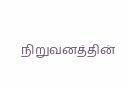நிறுவனத்தின்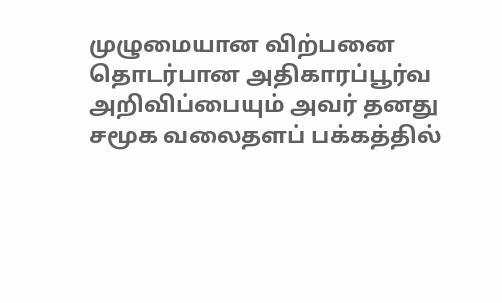முழுமையான விற்பனை தொடர்பான அதிகாரப்பூர்வ அறிவிப்பையும் அவர் தனது சமூக வலைதளப் பக்கத்தில்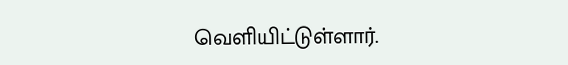வெளியிட்டுள்ளார்.